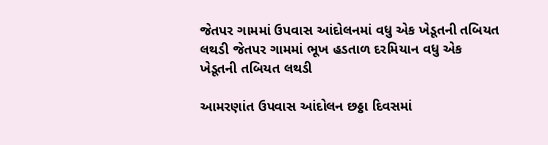જેતપર ગામમાં ઉપવાસ આંદોલનમાં વધુ એક ખેડૂતની તબિયત લથડી જેતપર ગામમાં ભૂખ હડતાળ દરમિયાન વધુ એક ખેડૂતની તબિયત લથડી

આમરણાંત ઉપવાસ આંદોલન છઠ્ઠા દિવસમાં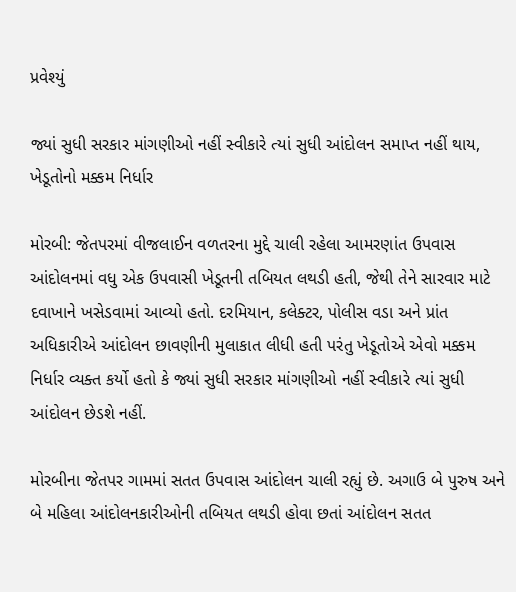પ્રવેશ્યું

જ્યાં સુધી સરકાર માંગણીઓ નહીં સ્વીકારે ત્યાં સુધી આંદોલન સમાપ્ત નહીં થાય, ખેડૂતોનો મક્કમ નિર્ધાર

મોરબી: જેતપરમાં વીજલાઈન વળતરના મુદ્દે ચાલી રહેલા આમરણાંત ઉપવાસ આંદોલનમાં વધુ એક ઉપવાસી ખેડૂતની તબિયત લથડી હતી, જેથી તેને સારવાર માટે દવાખાને ખસેડવામાં આવ્યો હતો. દરમિયાન, કલેક્ટર, પોલીસ વડા અને પ્રાંત અધિકારીએ આંદોલન છાવણીની મુલાકાત લીધી હતી પરંતુ ખેડૂતોએ એવો મક્કમ નિર્ધાર વ્યક્ત કર્યો હતો કે જ્યાં સુધી સરકાર માંગણીઓ નહીં સ્વીકારે ત્યાં સુધી આંદોલન છેડશે નહીં.

મોરબીના જેતપર ગામમાં સતત ઉપવાસ આંદોલન ચાલી રહ્યું છે. અગાઉ બે પુરુષ અને બે મહિલા આંદોલનકારીઓની તબિયત લથડી હોવા છતાં આંદોલન સતત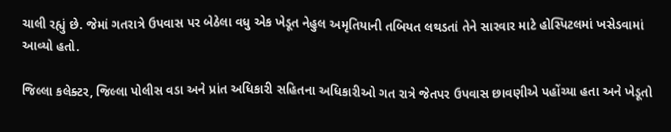ચાલી રહ્યું છે. જેમાં ગતરાત્રે ઉપવાસ પર બેઠેલા વધુ એક ખેડૂત નેહુલ અમૃતિયાની તબિયત લથડતાં તેને સારવાર માટે હોસ્પિટલમાં ખસેડવામાં આવ્યો હતો.

જિલ્લા કલેક્ટર, જિલ્લા પોલીસ વડા અને પ્રાંત અધિકારી સહિતના અધિકારીઓ ગત રાત્રે જેતપર ઉપવાસ છાવણીએ પહોંચ્યા હતા અને ખેડૂતો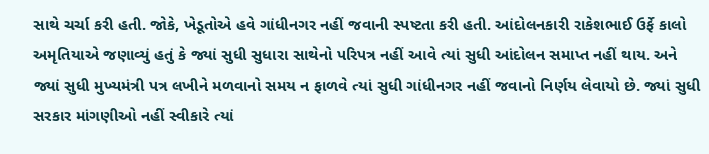સાથે ચર્ચા કરી હતી. જોકે, ખેડૂતોએ હવે ગાંધીનગર નહીં જવાની સ્પષ્ટતા કરી હતી. આંદોલનકારી રાકેશભાઈ ઉર્ફે કાલો અમૃતિયાએ જણાવ્યું હતું કે જ્યાં સુધી સુધારા સાથેનો પરિપત્ર નહીં આવે ત્યાં સુધી આંદોલન સમાપ્ત નહીં થાય. અને જ્યાં સુધી મુખ્યમંત્રી પત્ર લખીને મળવાનો સમય ન ફાળવે ત્યાં સુધી ગાંધીનગર નહીં જવાનો નિર્ણય લેવાયો છે. જ્યાં સુધી સરકાર માંગણીઓ નહીં સ્વીકારે ત્યાં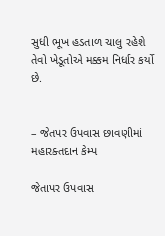સુધી ભૂખ હડતાળ ચાલુ રહેશે તેવો ખેડૂતોએ મક્કમ નિર્ધાર કર્યો છે.


– જેતપર ઉપવાસ છાવણીમાં મહારક્તદાન કેમ્પ

જેતાપર ઉપવાસ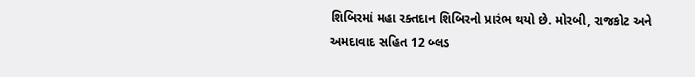શિબિરમાં મહા રક્તદાન શિબિરનો પ્રારંભ થયો છે. મોરબી, રાજકોટ અને અમદાવાદ સહિત 12 બ્લડ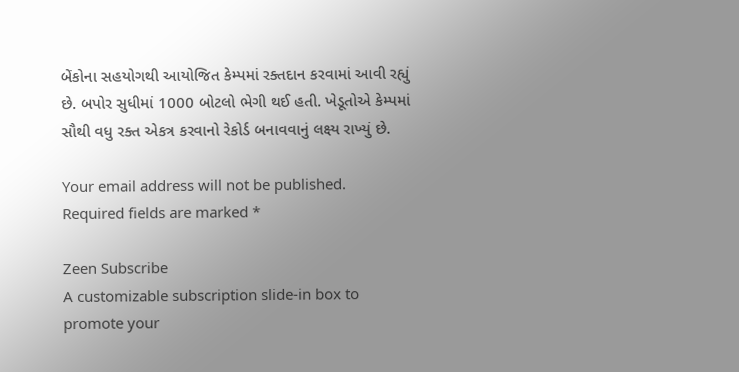બેંકોના સહયોગથી આયોજિત કેમ્પમાં રક્તદાન કરવામાં આવી રહ્યું છે. બપોર સુધીમાં 1000 બોટલો ભેગી થઈ હતી. ખેડૂતોએ કેમ્પમાં સૌથી વધુ રક્ત એકત્ર કરવાનો રેકોર્ડ બનાવવાનું લક્ષ્ય રાખ્યું છે.

Your email address will not be published. Required fields are marked *

Zeen Subscribe
A customizable subscription slide-in box to promote your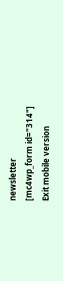newsletter
[mc4wp_form id="314"]
Exit mobile version